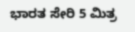ಭಾರತ ಸೇರಿ 5 ಮಿತ್ರ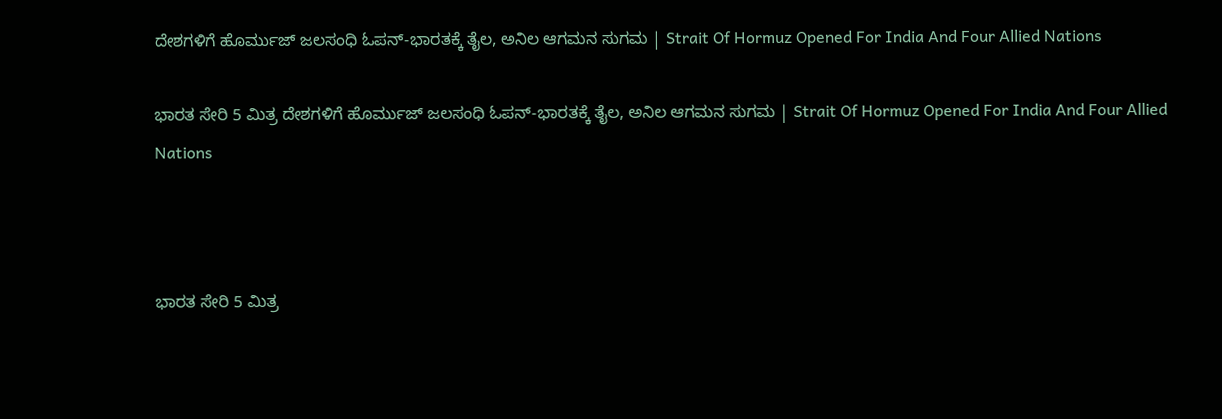ದೇಶಗಳಿಗೆ ಹೊರ್ಮುಜ್ ಜಲಸಂಧಿ ಓಪನ್-ಭಾರತಕ್ಕೆ ತೈಲ, ಅನಿಲ ಆಗಮನ ಸುಗಮ | Strait Of Hormuz Opened For India And Four Allied Nations

ಭಾರತ ಸೇರಿ 5 ಮಿತ್ರ ದೇಶಗಳಿಗೆ ಹೊರ್ಮುಜ್ ಜಲಸಂಧಿ ಓಪನ್-ಭಾರತಕ್ಕೆ ತೈಲ, ಅನಿಲ ಆಗಮನ ಸುಗಮ | Strait Of Hormuz Opened For India And Four Allied Nations



ಭಾರತ ಸೇರಿ 5 ಮಿತ್ರ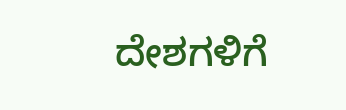ದೇಶಗಳಿಗೆ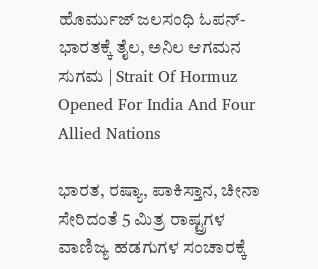ಹೊರ್ಮುಜ್ ಜಲಸಂಧಿ ಓಪನ್-ಭಾರತಕ್ಕೆ ತೈಲ, ಅನಿಲ ಆಗಮನ ಸುಗಮ | Strait Of Hormuz Opened For India And Four Allied Nations

ಭಾರತ, ರಷ್ಯಾ, ಪಾಕಿಸ್ತಾನ, ಚೀನಾ ಸೇರಿದಂತೆ 5 ಮಿತ್ರ ರಾಷ್ಟ್ರಗಳ ವಾಣಿಜ್ಯ ಹಡಗುಗಳ ಸಂಚಾರಕ್ಕೆ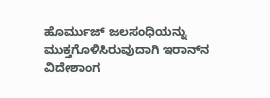ಹೊರ್ಮುಜ್‌ ಜಲಸಂಧಿಯನ್ನು ಮುಕ್ತಗೊಳಿಸಿರುವುದಾಗಿ ಇರಾನ್‌ನ ವಿದೇಶಾಂಗ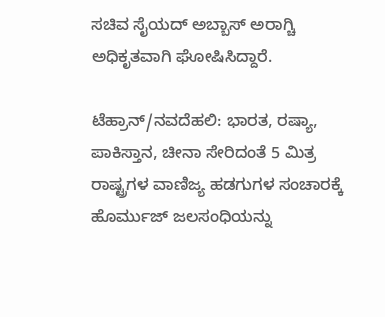ಸಚಿವ ಸೈಯದ್‌ ಅಬ್ಬಾಸ್‌ ಅರಾಗ್ಚಿ ಅಧಿಕೃತವಾಗಿ ಘೋಷಿಸಿದ್ದಾರೆ.

ಟೆಹ್ರಾನ್‌/ನವದೆಹಲಿ: ಭಾರತ, ರಷ್ಯಾ, ಪಾಕಿಸ್ತಾನ, ಚೀನಾ ಸೇರಿದಂತೆ 5 ಮಿತ್ರ ರಾಷ್ಟ್ರಗಳ ವಾಣಿಜ್ಯ ಹಡಗುಗಳ ಸಂಚಾರಕ್ಕೆ ಹೊರ್ಮುಜ್‌ ಜಲಸಂಧಿಯನ್ನು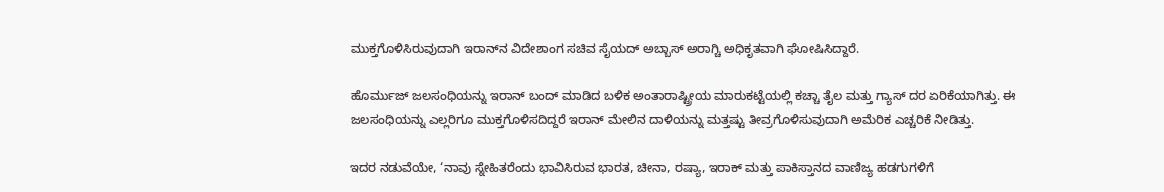ಮುಕ್ತಗೊಳಿಸಿರುವುದಾಗಿ ಇರಾನ್‌ನ ವಿದೇಶಾಂಗ ಸಚಿವ ಸೈಯದ್‌ ಅಬ್ಬಾಸ್‌ ಅರಾಗ್ಚಿ ಅಧಿಕೃತವಾಗಿ ಘೋಷಿಸಿದ್ದಾರೆ.

ಹೊರ್ಮುಜ್‌ ಜಲಸಂಧಿಯನ್ನು ಇರಾನ್‌ ಬಂದ್‌ ಮಾಡಿದ ಬಳಿಕ ಅಂತಾರಾಷ್ಟ್ರೀಯ ಮಾರುಕಟ್ಟೆಯಲ್ಲಿ ಕಚ್ಚಾ ತೈಲ ಮತ್ತು ಗ್ಯಾಸ್‌ ದರ ಏರಿಕೆಯಾಗಿತ್ತು. ಈ ಜಲಸಂಧಿಯನ್ನು ಎಲ್ಲರಿಗೂ ಮುಕ್ತಗೊಳಿಸದಿದ್ದರೆ ಇರಾನ್‌ ಮೇಲಿನ ದಾಳಿಯನ್ನು ಮತ್ತಷ್ಟು ತೀವ್ರಗೊಳಿಸುವುದಾಗಿ ಅಮೆರಿಕ ಎಚ್ಚರಿಕೆ ನೀಡಿತ್ತು.

ಇದರ ನಡುವೆಯೇ, ‘ನಾವು ಸ್ನೇಹಿತರೆಂದು ಭಾವಿಸಿರುವ ಭಾರತ, ಚೀನಾ, ರಷ್ಯಾ, ಇರಾಕ್‌ ಮತ್ತು ಪಾಕಿಸ್ತಾನದ ವಾಣಿಜ್ಯ ಹಡಗುಗಳಿಗೆ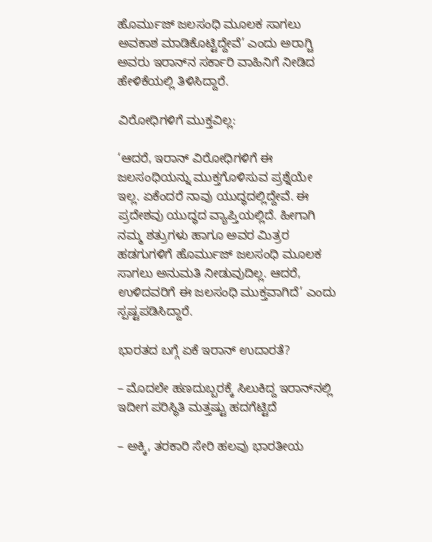ಹೊರ್ಮುಜ್‌ ಜಲಸಂಧಿ ಮೂಲಕ ಸಾಗಲು ಅವಕಾಶ ಮಾಡಿಕೊಟ್ಟಿದ್ದೇವೆ’ ಎಂದು ಅರಾಗ್ಚಿ ಅವರು ಇರಾನ್‌ನ ಸರ್ಕಾರಿ ವಾಹಿನಿಗೆ ನೀಡಿದ ಹೇಳಿಕೆಯಲ್ಲಿ ತಿಳಿಸಿದ್ದಾರೆ.

ವಿರೋಧಿಗಳಿಗೆ ಮುಕ್ತವಿಲ್ಲ:

‘ಆದರೆ, ಇರಾನ್‌ ವಿರೋಧಿಗಳಿಗೆ ಈ ಜಲಸಂಧಿಯನ್ನು ಮುಕ್ತಗೊಳಿಸುವ ಪ್ರಶ್ನೆಯೇ ಇಲ್ಲ. ಏಕೆಂದರೆ ನಾವು ಯುದ್ಧದಲ್ಲಿದ್ದೇವೆ. ಈ ಪ್ರದೇಶವು ಯುದ್ಧದ ವ್ಯಾಪ್ತಿಯಲ್ಲಿದೆ. ಹೀಗಾಗಿ ನಮ್ಮ ಶತ್ರುಗಳು ಹಾಗೂ ಅವರ ಮಿತ್ರರ ಹಡಗುಗಳಿಗೆ ಹೊರ್ಮುಜ್‌ ಜಲಸಂಧಿ ಮೂಲಕ ಸಾಗಲು ಅನುಮತಿ ನೀಡುವುದಿಲ್ಲ. ಆದರೆ, ಉಳಿದವರಿಗೆ ಈ ಜಲಸಂಧಿ ಮುಕ್ತವಾಗಿದೆ’ ಎಂದು ಸ್ಪಷ್ಟಪಡಿಸಿದ್ದಾರೆ.

ಭಾರತದ ಬಗ್ಗೆ ಏಕೆ ಇರಾನ್ ಉದಾರತೆ?

– ಮೊದಲೇ ಹಣದುಬ್ಬರಕ್ಕೆ ಸಿಲುಕಿದ್ದ ಇರಾನ್‌ನಲ್ಲಿ ಇದೀಗ ಪರಿಸ್ಥಿತಿ ಮತ್ತಷ್ಟು ಹದಗೆಟ್ಟಿದೆ

– ಅಕ್ಕಿ, ತರಕಾರಿ ಸೇರಿ ಹಲವು ಭಾರತೀಯ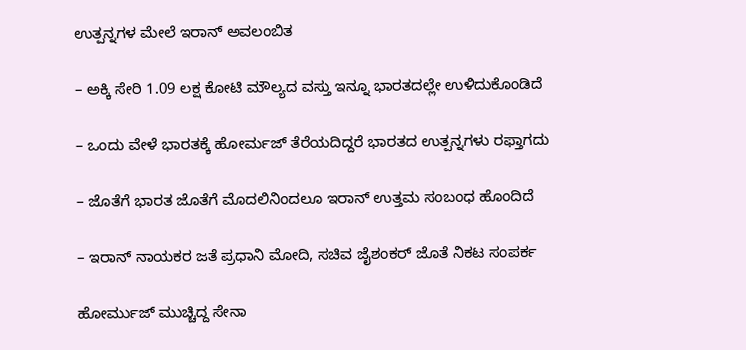ಉತ್ಪನ್ನಗಳ ಮೇಲೆ ಇರಾನ್‌ ಅವಲಂಬಿತ

– ಅಕ್ಕಿ ಸೇರಿ 1.09 ಲಕ್ಷ ಕೋಟಿ ಮೌಲ್ಯದ ವಸ್ತು ಇನ್ನೂ ಭಾರತದಲ್ಲೇ ಉಳಿದುಕೊಂಡಿದೆ

– ಒಂದು ವೇಳೆ ಭಾರತಕ್ಕೆ ಹೋರ್ಮಜ್‌ ತೆರೆಯದಿದ್ದರೆ ಭಾರತದ ಉತ್ಪನ್ನಗಳು ರಫ್ತಾಗದು

– ಜೊತೆಗೆ ಭಾರತ ಜೊತೆಗೆ ಮೊದಲಿನಿಂದಲೂ ಇರಾನ್‌ ಉತ್ತಮ ಸಂಬಂಧ ಹೊಂದಿದೆ

– ಇರಾನ್‌ ನಾಯಕರ ಜತೆ ಪ್ರಧಾನಿ ಮೋದಿ, ಸಚಿವ ಜೈಶಂಕರ್‌ ಜೊತೆ ನಿಕಟ ಸಂಪರ್ಕ

ಹೋರ್ಮುಜ್‌ ಮುಚ್ಚಿದ್ದ ಸೇನಾ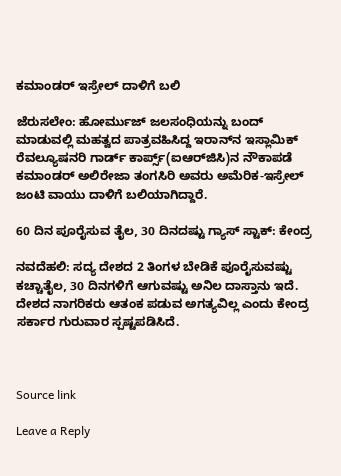ಕಮಾಂಡರ್‌ ಇಸ್ರೇಲ್‌ ದಾಳಿಗೆ ಬಲಿ

ಜೆರುಸಲೇಂ: ಹೋರ್ಮುಜ್‌ ಜಲಸಂಧಿಯನ್ನು ಬಂದ್‌ ಮಾಡುವಲ್ಲಿ ಮಹತ್ವದ ಪಾತ್ರವಹಿಸಿದ್ದ ಇರಾನ್‌ನ ಇಸ್ಲಾಮಿಕ್‌ ರೆವಲ್ಯೂಷನರಿ ಗಾರ್ಡ್‌ ಕಾರ್ಪ್ಸ್‌(ಐಆರ್‌ಜಿಸಿ)ನ ನೌಕಾಪಡೆ ಕಮಾಂಡರ್‌ ಅಲಿರೇಜಾ ತಂಗಸಿರಿ ಅವರು ಅಮೆರಿಕ-ಇಸ್ರೇಲ್‌ ಜಂಟಿ ವಾಯು ದಾಳಿಗೆ ಬಲಿಯಾಗಿದ್ದಾರೆ.

60 ದಿನ ಪೂರೈಸುವ ತೈಲ, 30 ದಿನದಷ್ಟು ಗ್ಯಾಸ್‌ ಸ್ಟಾಕ್‌: ಕೇಂದ್ರ

ನವದೆಹಲಿ: ಸದ್ಯ ದೇಶದ 2 ತಿಂಗಳ ಬೇಡಿಕೆ ಪೂರೈಸುವಷ್ಟು ಕಚ್ಚಾತೈಲ, 30 ದಿನಗಳಿಗೆ ಆಗುವಷ್ಟು ಅನಿಲ ದಾಸ್ತಾನು ಇದೆ. ದೇಶದ ನಾಗರಿಕರು ಆತಂಕ ಪಡುವ ಅಗತ್ಯವಿಲ್ಲ ಎಂದು ಕೇಂದ್ರ ಸರ್ಕಾರ ಗುರುವಾರ ಸ್ಪಷ್ಟಪಡಿಸಿದೆ.



Source link

Leave a Reply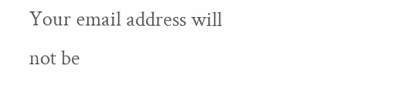Your email address will not be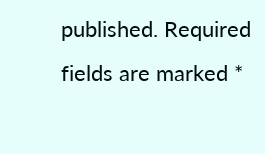published. Required fields are marked *